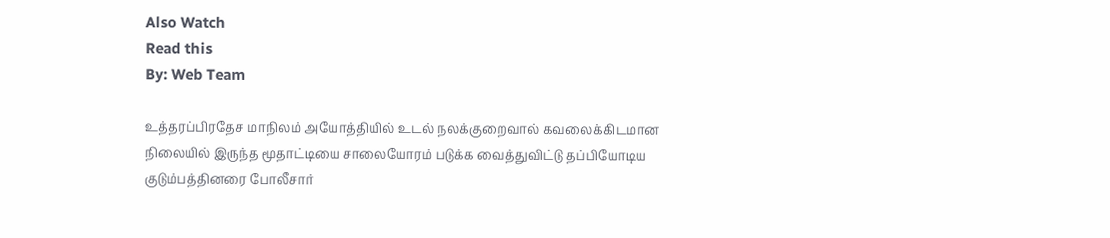Also Watch
Read this
By: Web Team

உத்தரப்பிரதேச மாநிலம் அயோத்தியில் உடல் நலக்குறைவால் கவலைக்கிடமான நிலையில் இருந்த மூதாட்டியை சாலையோரம் படுக்க வைத்துவிட்டு தப்பியோடிய குடும்பத்தினரை போலீசார்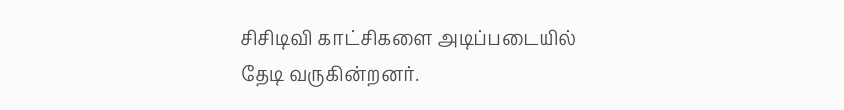சிசிடிவி காட்சிகளை அடிப்படையில் தேடி வருகின்றனர்.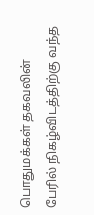பொதுமக்கள் தகவலின் பேரில் நிகழ்விடத்திற்கு வந்த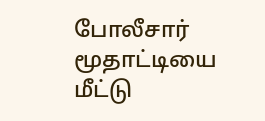போலீசார் மூதாட்டியை மீட்டு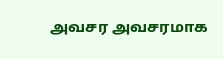அவசர அவசரமாக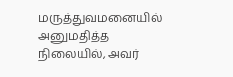மருத்துவமனையில் அனுமதித்த நிலையில், அவர்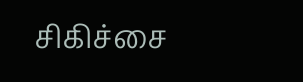சிகிச்சை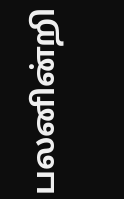பலனின்றி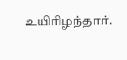உயிரிழந்தார்.